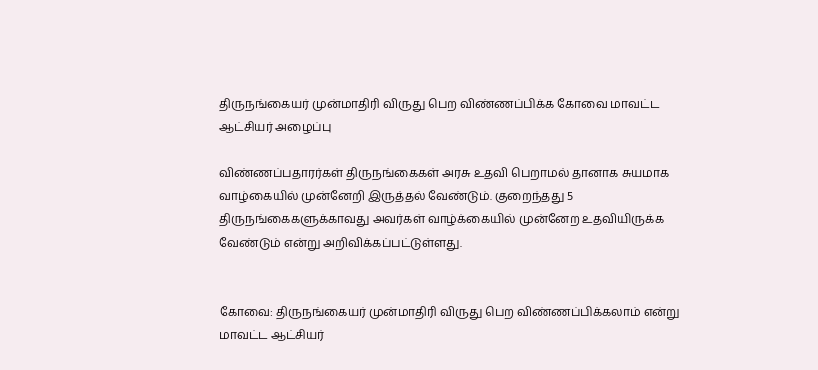திருநங்கையர் முன்மாதிரி விருது பெற விண்ணப்பிக்க கோவை மாவட்ட ஆட்சியர் அழைப்பு

விண்ணப்பதாரர்கள் திருநங்கைகள் அரசு உதவி பெறாமல் தானாக சுயமாக வாழ்கையில் முன்னேறி இருத்தல் வேண்டும். குறைந்தது 5 திருநங்கைகளுக்காவது அவர்கள் வாழ்க்கையில் முன்னேற உதவியிருக்க வேண்டும் என்று அறிவிக்கப்பட்டுள்ளது.


கோவை: திருநங்கையர் முன்மாதிரி விருது பெற விண்ணப்பிக்கலாம் என்று மாவட்ட ஆட்சியர்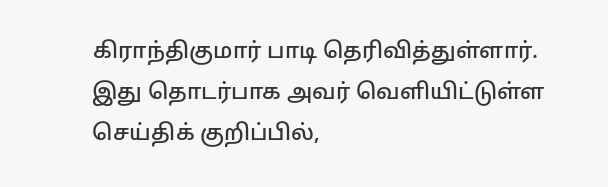கிராந்திகுமார் பாடி தெரிவித்துள்ளார். இது தொடர்பாக அவர் வெளியிட்டுள்ள செய்திக் குறிப்பில்,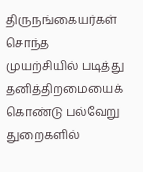திருநங்கையர்கள் சொந்த முயற்சியில் படித்து தனித்திறமையைக் கொண்டு பல்வேறு துறைகளில்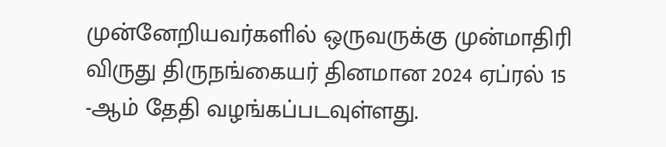முன்னேறியவர்களில் ஒருவருக்கு முன்மாதிரி விருது திருநங்கையர் தினமான 2024 ஏப்ரல் 15 -ஆம் தேதி வழங்கப்படவுள்ளது.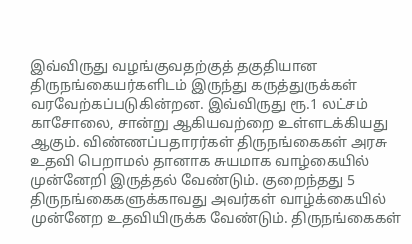இவ்விருது வழங்குவதற்குத் தகுதியான திருநங்கையர்களிடம் இருந்து கருத்துருக்கள் வரவேற்கப்படுகின்றன. இவ்விருது ரூ.1 லட்சம் காசோலை, சான்று ஆகியவற்றை உள்ளடக்கியது ஆகும். விண்ணப்பதாரர்கள் திருநங்கைகள் அரசு உதவி பெறாமல் தானாக சுயமாக வாழ்கையில் முன்னேறி இருத்தல் வேண்டும். குறைந்தது 5 திருநங்கைகளுக்காவது அவர்கள் வாழ்க்கையில் முன்னேற உதவியிருக்க வேண்டும். திருநங்கைகள்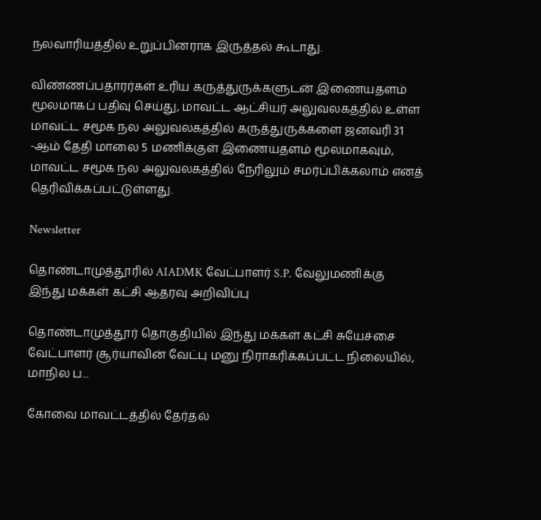நலவாரியத்தில் உறுப்பினராக இருத்தல் கூடாது.

விண்ணப்பதாரர்கள் உரிய கருத்துருக்களுடன் இணையதளம் மூலமாகப் பதிவு செய்து, மாவட்ட ஆட்சியர் அலுவலகத்தில் உள்ள மாவட்ட சமூக நல அலுவலகத்தில் கருத்துருக்களை ஜனவரி 31 -ஆம் தேதி மாலை 5 மணிக்குள் இணையதளம் மூலமாகவும், மாவட்ட சமூக நல அலுவலகத்தில் நேரிலும் சமர்ப்பிக்கலாம் எனத் தெரிவிக்கப்பட்டுள்ளது.

Newsletter

தொண்டாமுத்தூரில் AIADMK வேட்பாளர் S.P. வேலுமணிக்கு இந்து மக்கள் கட்சி ஆதரவு அறிவிப்பு

தொண்டாமுத்தூர் தொகுதியில் இந்து மக்கள் கட்சி சுயேச்சை வேட்பாளர் சூர்யாவின் வேட்பு மனு நிராகரிக்கப்பட்ட நிலையில், மாநில ப...

கோவை மாவட்டத்தில் தேர்தல்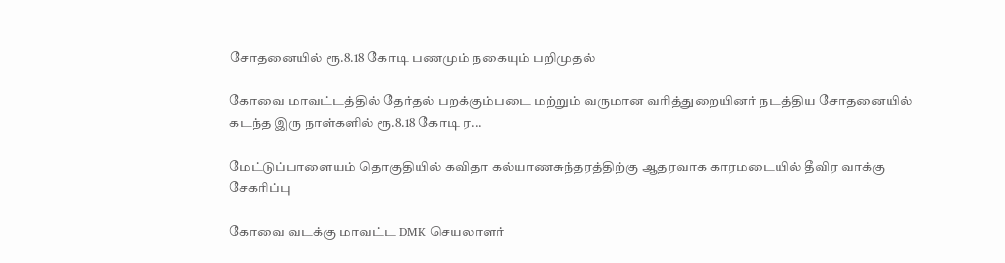சோதனையில் ரூ.8.18 கோடி பணமும் நகையும் பறிமுதல்

கோவை மாவட்டத்தில் தேர்தல் பறக்கும்படை மற்றும் வருமான வரித்துறையினர் நடத்திய சோதனையில் கடந்த இரு நாள்களில் ரூ.8.18 கோடி ர...

மேட்டுப்பாளையம் தொகுதியில் கவிதா கல்யாணசுந்தரத்திற்கு ஆதரவாக காரமடையில் தீவிர வாக்கு சேகரிப்பு

கோவை வடக்கு மாவட்ட DMK செயலாளர்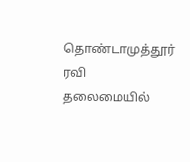தொண்டாமுத்தூர் ரவி தலைமையில்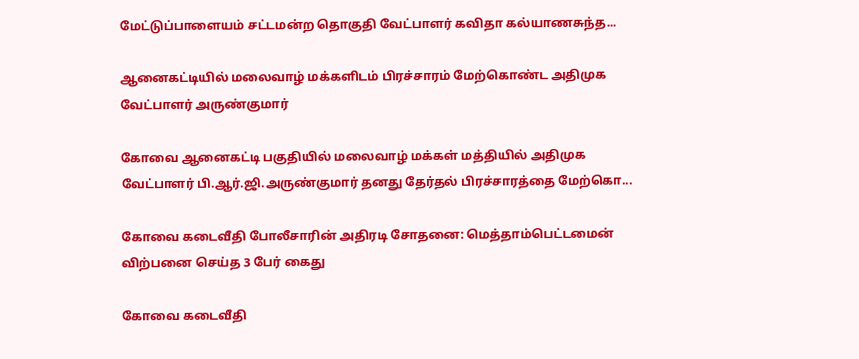மேட்டுப்பாளையம் சட்டமன்ற தொகுதி வேட்பாளர் கவிதா கல்யாணசுந்த...

ஆனைகட்டியில் மலைவாழ் மக்களிடம் பிரச்சாரம் மேற்கொண்ட அதிமுக வேட்பாளர் அருண்குமார்

கோவை ஆனைகட்டி பகுதியில் மலைவாழ் மக்கள் மத்தியில் அதிமுக வேட்பாளர் பி.ஆர்.ஜி.அருண்குமார் தனது தேர்தல் பிரச்சாரத்தை மேற்கொ...

கோவை கடைவீதி போலீசாரின் அதிரடி சோதனை: மெத்தாம்பெட்டமைன் விற்பனை செய்த 3 பேர் கைது

கோவை கடைவீதி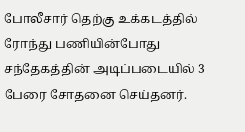போலீசார் தெற்கு உக்கடத்தில் ரோந்து பணியின்போது சந்தேகத்தின் அடிப்படையில் 3 பேரை சோதனை செய்தனர்.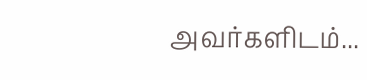அவர்களிடம்...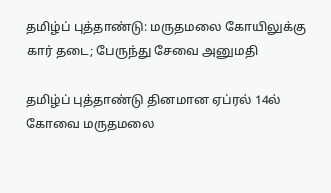தமிழ்ப் புத்தாண்டு: மருதமலை கோயிலுக்கு கார் தடை; பேருந்து சேவை அனுமதி

தமிழ்ப் புத்தாண்டு தினமான ஏப்ரல் 14ல் கோவை மருதமலை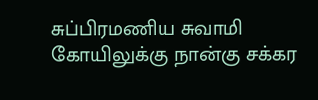சுப்பிரமணிய சுவாமி கோயிலுக்கு நான்கு சக்கர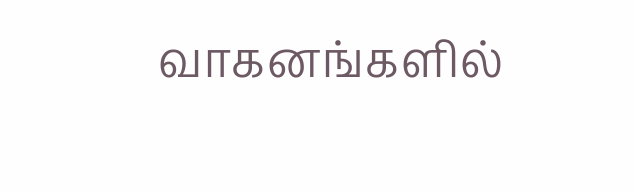வாகனங்களில்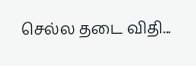செல்ல தடை விதி...